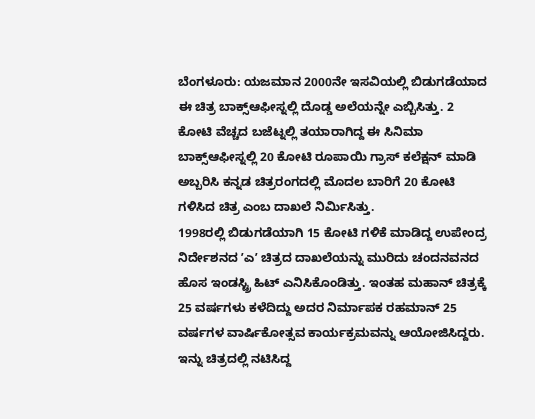ಬೆಂಗಳೂರು: ಯಜಮಾನ 2000ನೇ ಇಸವಿಯಲ್ಲಿ ಬಿಡುಗಡೆಯಾದ ಈ ಚಿತ್ರ ಬಾಕ್ಸ್ಆಫೀಸ್ನಲ್ಲಿ ದೊಡ್ಡ ಅಲೆಯನ್ನೇ ಎಬ್ಬಿಸಿತ್ತು. 2 ಕೋಟಿ ವೆಚ್ಚದ ಬಜೆಟ್ನಲ್ಲಿ ತಯಾರಾಗಿದ್ದ ಈ ಸಿನಿಮಾ ಬಾಕ್ಸ್ಆಫೀಸ್ನಲ್ಲಿ 20 ಕೋಟಿ ರೂಪಾಯಿ ಗ್ರಾಸ್ ಕಲೆಕ್ಷನ್ ಮಾಡಿ ಅಬ್ಬರಿಸಿ ಕನ್ನಡ ಚಿತ್ರರಂಗದಲ್ಲಿ ಮೊದಲ ಬಾರಿಗೆ 20 ಕೋಟಿ ಗಳಿಸಿದ ಚಿತ್ರ ಎಂಬ ದಾಖಲೆ ನಿರ್ಮಿಸಿತ್ತು.
1998ರಲ್ಲಿ ಬಿಡುಗಡೆಯಾಗಿ 15 ಕೋಟಿ ಗಳಿಕೆ ಮಾಡಿದ್ದ ಉಪೇಂದ್ರ ನಿರ್ದೇಶನದ ʼಎʼ ಚಿತ್ರದ ದಾಖಲೆಯನ್ನು ಮುರಿದು ಚಂದನವನದ ಹೊಸ ಇಂಡಸ್ಟ್ರಿ ಹಿಟ್ ಎನಿಸಿಕೊಂಡಿತ್ತು. ಇಂತಹ ಮಹಾನ್ ಚಿತ್ರಕ್ಕೆ 25 ವರ್ಷಗಳು ಕಳೆದಿದ್ದು ಅದರ ನಿರ್ಮಾಪಕ ರಹಮಾನ್ 25 ವರ್ಷಗಳ ವಾರ್ಷಿಕೋತ್ಸವ ಕಾರ್ಯಕ್ರಮವನ್ನು ಆಯೋಜಿಸಿದ್ದರು.
ಇನ್ನು ಚಿತ್ರದಲ್ಲಿ ನಟಿಸಿದ್ದ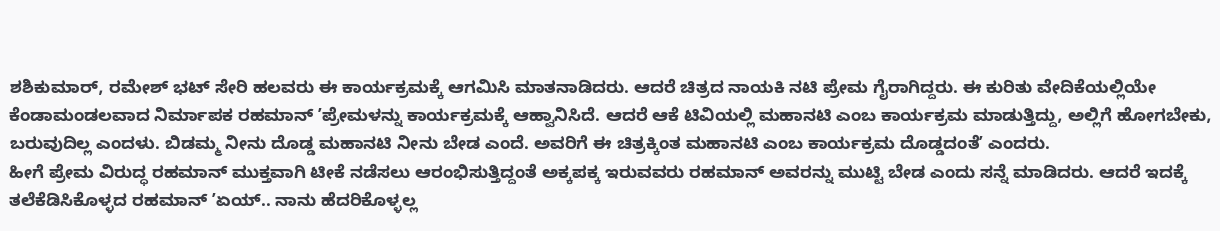ಶಶಿಕುಮಾರ್, ರಮೇಶ್ ಭಟ್ ಸೇರಿ ಹಲವರು ಈ ಕಾರ್ಯಕ್ರಮಕ್ಕೆ ಆಗಮಿಸಿ ಮಾತನಾಡಿದರು. ಆದರೆ ಚಿತ್ರದ ನಾಯಕಿ ನಟಿ ಪ್ರೇಮ ಗೈರಾಗಿದ್ದರು. ಈ ಕುರಿತು ವೇದಿಕೆಯಲ್ಲಿಯೇ ಕೆಂಡಾಮಂಡಲವಾದ ನಿರ್ಮಾಪಕ ರಹಮಾನ್ ʼಪ್ರೇಮಳನ್ನು ಕಾರ್ಯಕ್ರಮಕ್ಕೆ ಆಹ್ವಾನಿಸಿದೆ. ಆದರೆ ಆಕೆ ಟಿವಿಯಲ್ಲಿ ಮಹಾನಟಿ ಎಂಬ ಕಾರ್ಯಕ್ರಮ ಮಾಡುತ್ತಿದ್ದು, ಅಲ್ಲಿಗೆ ಹೋಗಬೇಕು, ಬರುವುದಿಲ್ಲ ಎಂದಳು. ಬಿಡಮ್ಮ ನೀನು ದೊಡ್ಡ ಮಹಾನಟಿ ನೀನು ಬೇಡ ಎಂದೆ. ಅವರಿಗೆ ಈ ಚಿತ್ರಕ್ಕಿಂತ ಮಹಾನಟಿ ಎಂಬ ಕಾರ್ಯಕ್ರಮ ದೊಡ್ಡದಂತೆʼ ಎಂದರು.
ಹೀಗೆ ಪ್ರೇಮ ವಿರುದ್ಧ ರಹಮಾನ್ ಮುಕ್ತವಾಗಿ ಟೀಕೆ ನಡೆಸಲು ಆರಂಭಿಸುತ್ತಿದ್ದಂತೆ ಅಕ್ಕಪಕ್ಕ ಇರುವವರು ರಹಮಾನ್ ಅವರನ್ನು ಮುಟ್ಟಿ ಬೇಡ ಎಂದು ಸನ್ನೆ ಮಾಡಿದರು. ಆದರೆ ಇದಕ್ಕೆ ತಲೆಕೆಡಿಸಿಕೊಳ್ಳದ ರಹಮಾನ್ ʼಏಯ್.. ನಾನು ಹೆದರಿಕೊಳ್ಳಲ್ಲ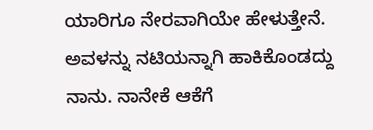ಯಾರಿಗೂ ನೇರವಾಗಿಯೇ ಹೇಳುತ್ತೇನೆ. ಅವಳನ್ನು ನಟಿಯನ್ನಾಗಿ ಹಾಕಿಕೊಂಡದ್ದು ನಾನು. ನಾನೇಕೆ ಆಕೆಗೆ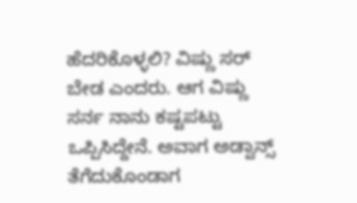ಹೆದರಿಕೊಳ್ಳಲಿ? ವಿಷ್ಣು ಸರ್ ಬೇಡ ಎಂದರು. ಆಗ ವಿಷ್ಣು ಸರ್ನ ನಾನು ಕಷ್ಟಪಟ್ಟು ಒಪ್ಪಿಸಿದ್ದೇನೆ. ಅವಾಗ ಅಡ್ವಾನ್ಸ್ ತೆಗೆದುಕೊಂಡಾಗ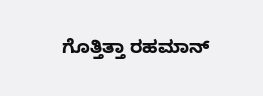ಗೊತ್ತಿತ್ತಾ ರಹಮಾನ್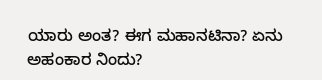ಯಾರು ಅಂತ? ಈಗ ಮಹಾನಟಿನಾ? ಏನು ಅಹಂಕಾರ ನಿಂದು?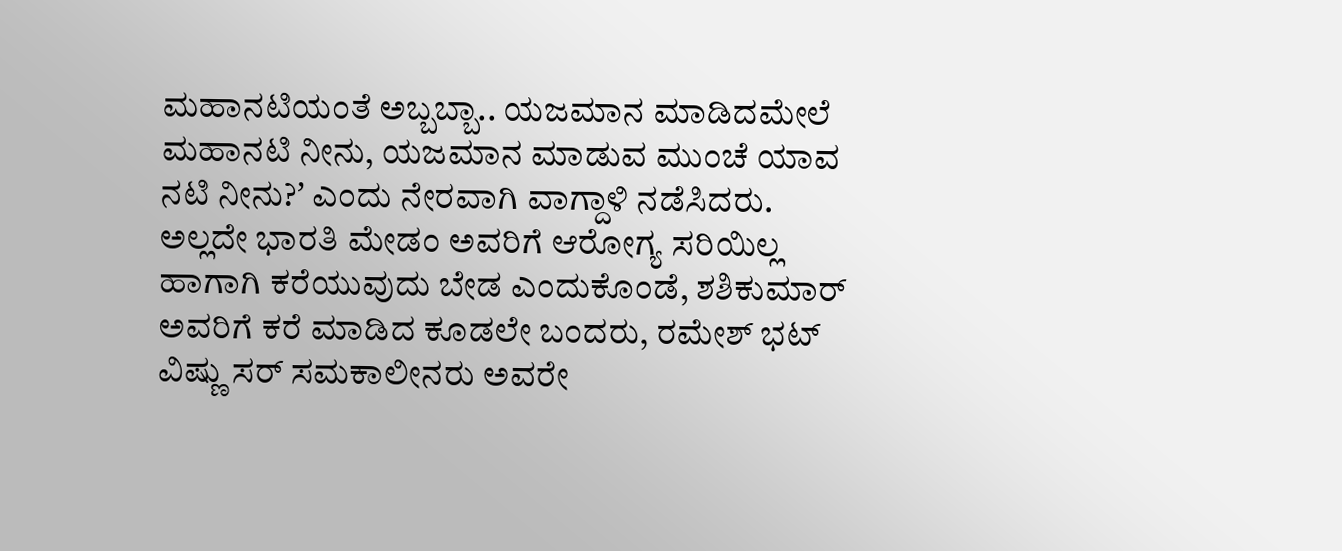ಮಹಾನಟಿಯಂತೆ ಅಬ್ಬಬ್ಬಾ.. ಯಜಮಾನ ಮಾಡಿದಮೇಲೆ ಮಹಾನಟಿ ನೀನು, ಯಜಮಾನ ಮಾಡುವ ಮುಂಚೆ ಯಾವ ನಟಿ ನೀನು?ʼ ಎಂದು ನೇರವಾಗಿ ವಾಗ್ದಾಳಿ ನಡೆಸಿದರು.
ಅಲ್ಲದೇ ಭಾರತಿ ಮೇಡಂ ಅವರಿಗೆ ಆರೋಗ್ಯ ಸರಿಯಿಲ್ಲ ಹಾಗಾಗಿ ಕರೆಯುವುದು ಬೇಡ ಎಂದುಕೊಂಡೆ, ಶಶಿಕುಮಾರ್ ಅವರಿಗೆ ಕರೆ ಮಾಡಿದ ಕೂಡಲೇ ಬಂದರು, ರಮೇಶ್ ಭಟ್ ವಿಷ್ಣು ಸರ್ ಸಮಕಾಲೀನರು ಅವರೇ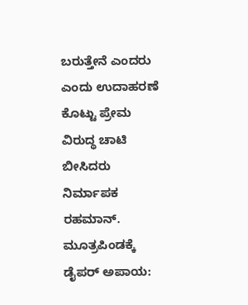ಬರುತ್ತೇನೆ ಎಂದರು ಎಂದು ಉದಾಹರಣೆ ಕೊಟ್ಟು ಪ್ರೇಮ ವಿರುದ್ಧ ಚಾಟಿ ಬೀಸಿದರು ನಿರ್ಮಾಪಕ ರಹಮಾನ್.
ಮೂತ್ರಪಿಂಡಕ್ಕೆ ಡೈಪರ್ ಅಪಾಯ: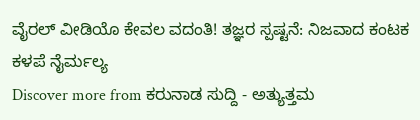ವೈರಲ್ ವೀಡಿಯೊ ಕೇವಲ ವದಂತಿ! ತಜ್ಞರ ಸ್ಪಷ್ಟನೆ: ನಿಜವಾದ ಕಂಟಕ ಕಳಪೆ ನೈರ್ಮಲ್ಯ
Discover more from ಕರುನಾಡ ಸುದ್ದಿ - ಅತ್ಯುತ್ತಮ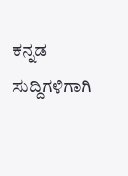ಕನ್ನಡ ಸುದ್ದಿಗಳಿಗಾಗಿ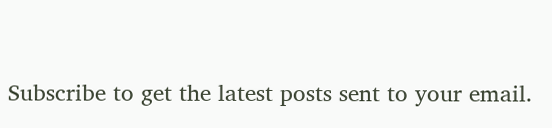Subscribe to get the latest posts sent to your email.